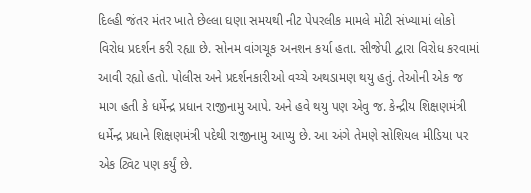દિલ્હી જંતર મંતર ખાતે છેલ્લા ઘણા સમયથી નીટ પેપરલીક મામલે મોટી સંખ્યામાં લોકો વિરોધ પ્રદર્શન કરી રહ્યા છે. સોનમ વાંગચૂક અનશન કર્યા હતા. સીજેપી દ્વારા વિરોધ કરવામાં આવી રહ્યો હતો. પોલીસ અને પ્રદર્શનકારીઓ વચ્ચે અથડામણ થયુ હતું. તેઓની એક જ માગ હતી કે ધર્મેન્દ્ર પ્રધાન રાજીનામુ આપે. અને હવે થયુ પણ એવુ જ. કેન્દ્રીય શિક્ષણમંત્રી ધર્મેન્દ્ર પ્રધાને શિક્ષણમંત્રી પદેથી રાજીનામુ આપ્યુ છે. આ અંગે તેમણે સોશિયલ મીડિયા પર એક ટ્વિટ પણ કર્યું છે.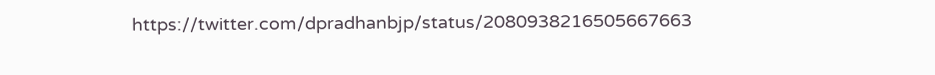https://twitter.com/dpradhanbjp/status/2080938216505667663